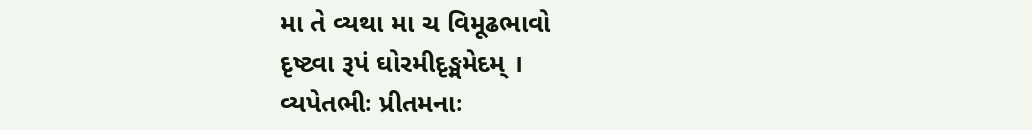મા તે વ્યથા મા ચ વિમૂઢભાવો
દૃષ્ટ્વા રૂપં ઘોરમીદૃઙ્મમેદમ્ ।
વ્યપેતભીઃ પ્રીતમનાઃ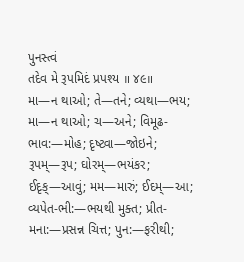પુનસ્ત્વં
તદેવ મે રૂપમિદં પ્રપશ્ય ॥ ૪૯॥
મા—ન થાઓ; તે—તને; વ્યથા—ભય; મા—ન થાઓ; ચ—અને; વિમૂઢ-ભાવ:—મોહ; દૃષ્ટ્વા—જોઇને; રૂપમ્—રૂપ; ઘોરમ્—ભયંકર; ઈદૃક્—આવું; મમ—મારું; ઈદમ્—આ; વ્યપેત-ભી:—ભયથી મુક્ત; પ્રીત-મના:—પ્રસન્ન ચિત્ત; પુન:—ફરીથી;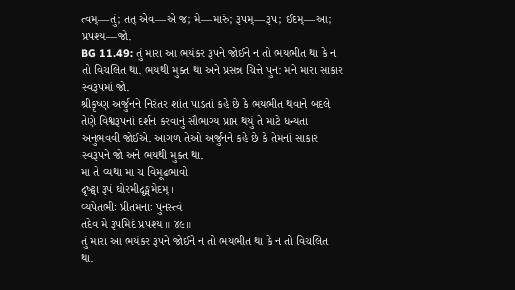ત્વમ્—તું; તત્ એવ—એ જ; મે—મારું; રૂપમ્—રૂપ; ઈદમ્—આ; પ્રપશ્ય—જો.
BG 11.49: તું મારા આ ભયંકર રૂપને જોઈને ન તો ભયભીત થા કે ન તો વિચલિત થા. ભયથી મુક્ત થા અને પ્રસન્ન ચિત્તે પુન: મને મારા સાકાર સ્વરૂપમાં જો.
શ્રીકૃષ્ણ અર્જુનને નિરંતર શાંત પાડતાં કહે છે કે ભયભીત થવાને બદલે તેણે વિશ્વરૂપનાં દર્શન કરવાનું સૌભાગ્ય પ્રાપ્ત થયું તે માટે ધન્યતા અનુભવવી જોઈએ. આગળ તેઓ અર્જુનને કહે છે કે તેમનાં સાકાર સ્વરૂપને જો અને ભયથી મુક્ત થા.
મા તે વ્યથા મા ચ વિમૂઢભાવો
દૃષ્ટ્વા રૂપં ઘોરમીદૃઙ્મમેદમ્ ।
વ્યપેતભીઃ પ્રીતમનાઃ પુનસ્ત્વં
તદેવ મે રૂપમિદં પ્રપશ્ય ॥ ૪૯॥
તું મારા આ ભયંકર રૂપને જોઈને ન તો ભયભીત થા કે ન તો વિચલિત થા.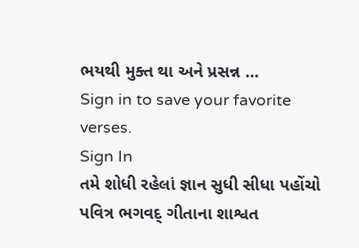ભયથી મુક્ત થા અને પ્રસન્ન …
Sign in to save your favorite verses.
Sign In
તમે શોધી રહેલાં જ્ઞાન સુધી સીધા પહોંચો
પવિત્ર ભગવદ્ ગીતાના શાશ્વત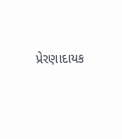પ્રેરણાદાયક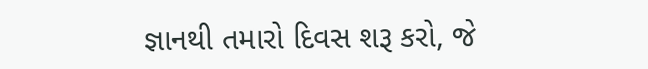જ્ઞાનથી તમારો દિવસ શરૂ કરો, જે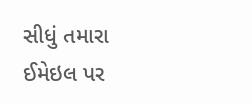સીધું તમારા ઈમેઇલ પર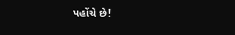પહોંચે છે!